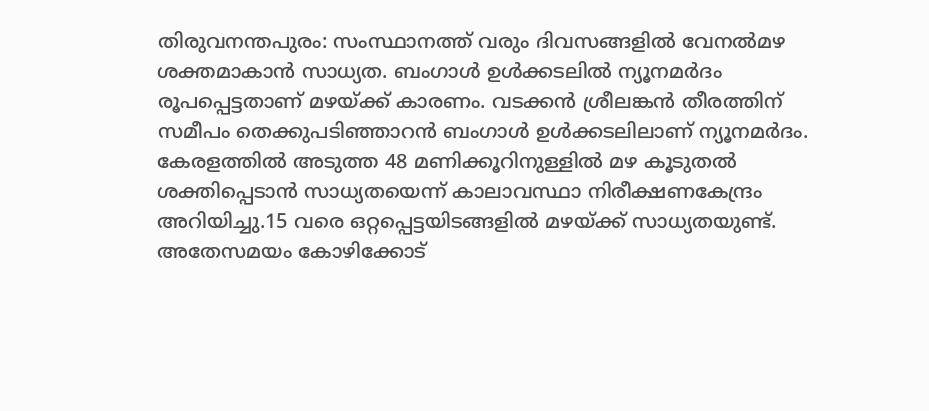തിരുവനന്തപുരം: സംസ്ഥാനത്ത് വരും ദിവസങ്ങളിൽ വേനൽമഴ ശക്തമാകാൻ സാധ്യത. ബംഗാൾ ഉൾക്കടലിൽ ന്യൂനമർദം രൂപപ്പെട്ടതാണ് മഴയ്ക്ക് കാരണം. വടക്കൻ ശ്രീലങ്കൻ തീരത്തിന് സമീപം തെക്കുപടിഞ്ഞാറൻ ബംഗാൾ ഉൾക്കടലിലാണ് ന്യൂനമർദം. കേരളത്തിൽ അടുത്ത 48 മണിക്കൂറിനുള്ളിൽ മഴ കൂടുതൽ ശക്തിപ്പെടാൻ സാധ്യതയെന്ന് കാലാവസ്ഥാ നിരീക്ഷണകേന്ദ്രം അറിയിച്ചു.15 വരെ ഒറ്റപ്പെട്ടയിടങ്ങളിൽ മഴയ്ക്ക് സാധ്യതയുണ്ട്.
അതേസമയം കോഴിക്കോട്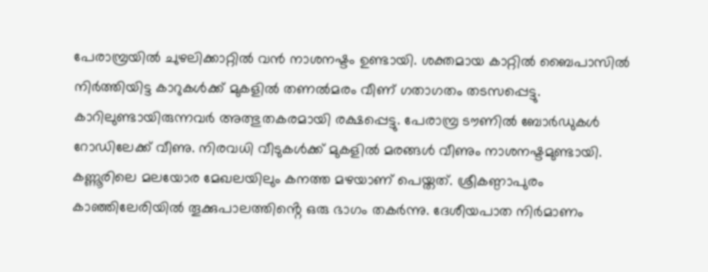പേരാമ്പ്രയിൽ ചുഴലിക്കാറ്റിൽ വൻ നാശനഷ്ടം ഉണ്ടായി. ശക്തമായ കാറ്റിൽ ബൈപാസിൽ നിർത്തിയിട്ട കാറുകൾക്ക് മുകളിൽ തണൽമരം വീണ് ഗതാഗതം തടസപ്പെട്ടു. കാറിലുണ്ടായിരുന്നവർ അത്ഭുതകരമായി രക്ഷപ്പെട്ടു. പേരാമ്പ്ര ടൗണിൽ ബോർഡുകൾ റോഡിലേക്ക് വീണു. നിരവധി വീടുകൾക്ക് മുകളിൽ മരങ്ങൾ വീണും നാശനഷ്ടമുണ്ടായി.
കണ്ണൂരിലെ മലയോര മേഖലയിലും കനത്ത മഴയാണ് പെയ്തത്. ശ്രീകണ്ഠാപുരം കാഞ്ഞിലേരിയിൽ തൂക്കുപാലത്തിൻ്റെ ഒരു ഭാഗം തകർന്നു. ദേശീയപാത നിർമാണം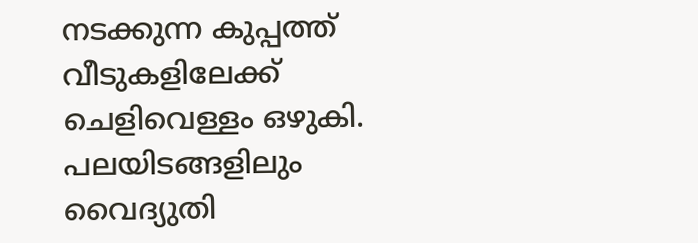നടക്കുന്ന കുപ്പത്ത് വീടുകളിലേക്ക് ചെളിവെള്ളം ഒഴുകി. പലയിടങ്ങളിലും വൈദ്യുതി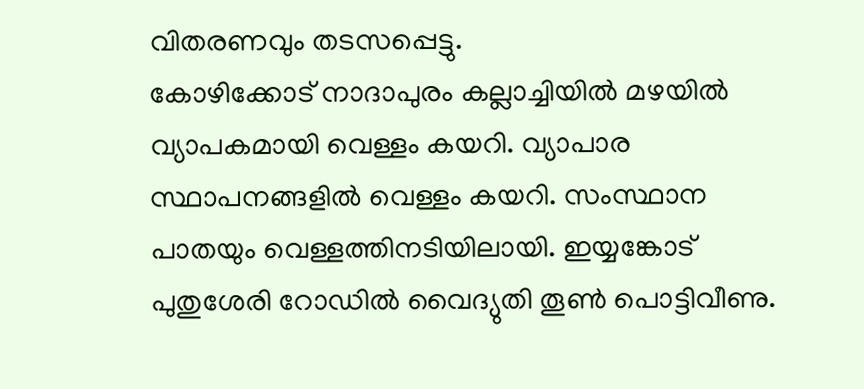വിതരണവും തടസപ്പെട്ടു.
കോഴിക്കോട് നാദാപുരം കല്ലാച്ചിയിൽ മഴയിൽ വ്യാപകമായി വെള്ളം കയറി. വ്യാപാര സ്ഥാപനങ്ങളിൽ വെള്ളം കയറി. സംസ്ഥാന പാതയും വെള്ളത്തിനടിയിലായി. ഇയ്യങ്കോട് പുതുശേരി റോഡിൽ വൈദ്യുതി തൂൺ പൊട്ടിവീണു.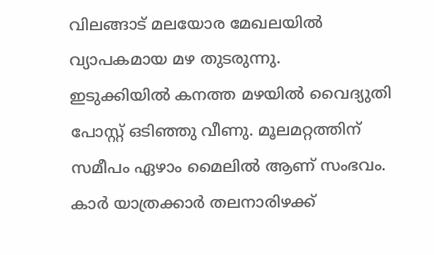വിലങ്ങാട് മലയോര മേഖലയിൽ വ്യാപകമായ മഴ തുടരുന്നു.
ഇടുക്കിയിൽ കനത്ത മഴയിൽ വൈദ്യുതി പോസ്റ്റ് ഒടിഞ്ഞു വീണു. മൂലമറ്റത്തിന് സമീപം ഏഴാം മൈലിൽ ആണ് സംഭവം. കാർ യാത്രക്കാർ തലനാരിഴക്ക്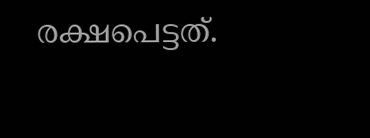രക്ഷപെട്ടത്.